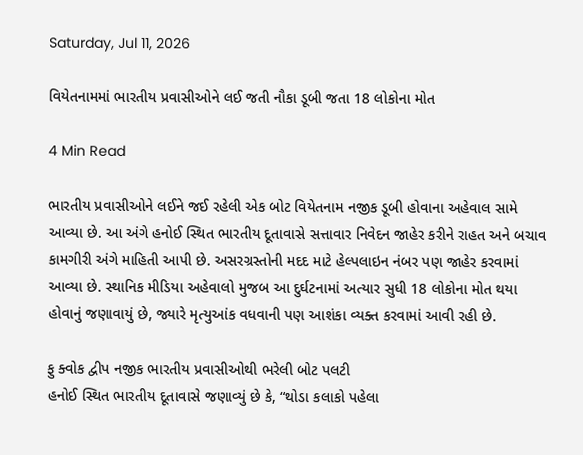Saturday, Jul 11, 2026

વિયેતનામમાં ભારતીય પ્રવાસીઓને લઈ જતી નૌકા ડૂબી જતા 18 લોકોના મોત

4 Min Read

ભારતીય પ્રવાસીઓને લઈને જઈ રહેલી એક બોટ વિયેતનામ નજીક ડૂબી હોવાના અહેવાલ સામે આવ્યા છે. આ અંગે હનોઈ સ્થિત ભારતીય દૂતાવાસે સત્તાવાર નિવેદન જાહેર કરીને રાહત અને બચાવ કામગીરી અંગે માહિતી આપી છે. અસરગ્રસ્તોની મદદ માટે હેલ્પલાઇન નંબર પણ જાહેર કરવામાં આવ્યા છે. સ્થાનિક મીડિયા અહેવાલો મુજબ આ દુર્ઘટનામાં અત્યાર સુધી 18 લોકોના મોત થયા હોવાનું જણાવાયું છે, જ્યારે મૃત્યુઆંક વધવાની પણ આશંકા વ્યક્ત કરવામાં આવી રહી છે.

ફુ ક્વોક દ્વીપ નજીક ભારતીય પ્રવાસીઓથી ભરેલી બોટ પલટી
હનોઈ સ્થિત ભારતીય દૂતાવાસે જણાવ્યું છે કે, “થોડા કલાકો પહેલા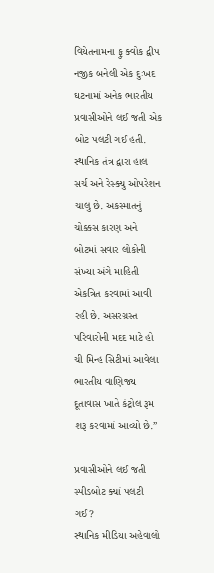વિયેતનામના ફુ ક્વોક દ્વીપ નજીક બનેલી એક દુઃખદ ઘટનામાં અનેક ભારતીય પ્રવાસીઓને લઈ જતી એક બોટ પલટી ગઈ હતી. સ્થાનિક તંત્ર દ્વારા હાલ સર્ચ અને રેસ્ક્યુ ઓપરેશન ચાલુ છે. અકસ્માતનું ચોક્કસ કારણ અને બોટમાં સવાર લોકોની સંખ્યા અંગે માહિતી એકત્રિત કરવામાં આવી રહી છે. અસરગ્રસ્ત પરિવારોની મદદ માટે હો ચી મિન્હ સિટીમાં આવેલા ભારતીય વાણિજ્ય દૂતાવાસ ખાતે કંટ્રોલ રૂમ શરૂ કરવામાં આવ્યો છે.”

પ્રવાસીઓને લઈ જતી સ્પીડબોટ ક્યાં પલટી ગઈ?
સ્થાનિક મીડિયા અહેવાલો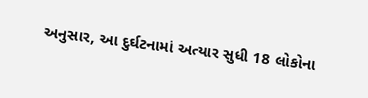અનુસાર, આ દુર્ઘટનામાં અત્યાર સુધી 18 લોકોના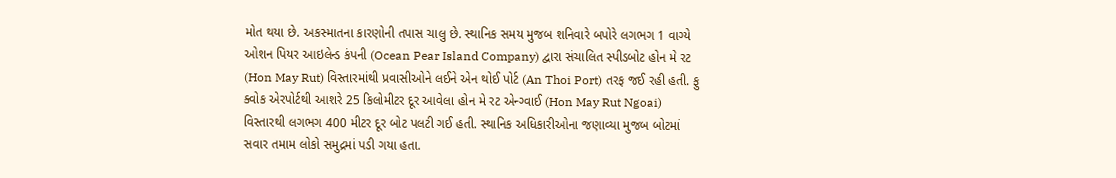મોત થયા છે. અકસ્માતના કારણોની તપાસ ચાલુ છે. સ્થાનિક સમય મુજબ શનિવારે બપોરે લગભગ 1 વાગ્યે ઓશન પિયર આઇલેન્ડ કંપની (Ocean Pear Island Company) દ્વારા સંચાલિત સ્પીડબોટ હોન મે રટ (Hon May Rut) વિસ્તારમાંથી પ્રવાસીઓને લઈને એન થોઈ પોર્ટ (An Thoi Port) તરફ જઈ રહી હતી. ફુ ક્વોક એરપોર્ટથી આશરે 25 કિલોમીટર દૂર આવેલા હોન મે રટ એન્ગ્વાઈ (Hon May Rut Ngoai) વિસ્તારથી લગભગ 400 મીટર દૂર બોટ પલટી ગઈ હતી. સ્થાનિક અધિકારીઓના જણાવ્યા મુજબ બોટમાં સવાર તમામ લોકો સમુદ્રમાં પડી ગયા હતા.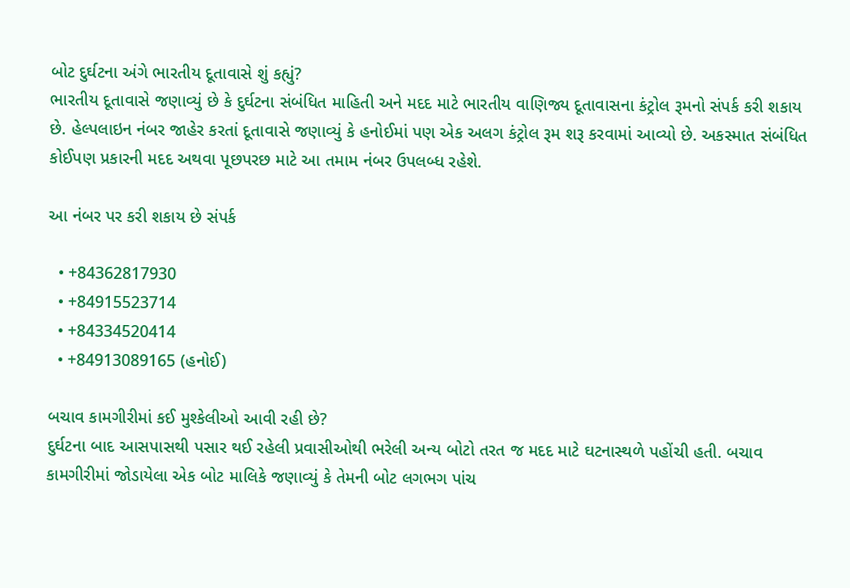બોટ દુર્ઘટના અંગે ભારતીય દૂતાવાસે શું કહ્યું?
ભારતીય દૂતાવાસે જણાવ્યું છે કે દુર્ઘટના સંબંધિત માહિતી અને મદદ માટે ભારતીય વાણિજ્ય દૂતાવાસના કંટ્રોલ રૂમનો સંપર્ક કરી શકાય છે. હેલ્પલાઇન નંબર જાહેર કરતાં દૂતાવાસે જણાવ્યું કે હનોઈમાં પણ એક અલગ કંટ્રોલ રૂમ શરૂ કરવામાં આવ્યો છે. અકસ્માત સંબંધિત કોઈપણ પ્રકારની મદદ અથવા પૂછપરછ માટે આ તમામ નંબર ઉપલબ્ધ રહેશે.

આ નંબર પર કરી શકાય છે સંપર્ક

  • +84362817930
  • +84915523714
  • +84334520414
  • +84913089165 (હનોઈ)

બચાવ કામગીરીમાં કઈ મુશ્કેલીઓ આવી રહી છે?
દુર્ઘટના બાદ આસપાસથી પસાર થઈ રહેલી પ્રવાસીઓથી ભરેલી અન્ય બોટો તરત જ મદદ માટે ઘટનાસ્થળે પહોંચી હતી. બચાવ કામગીરીમાં જોડાયેલા એક બોટ માલિકે જણાવ્યું કે તેમની બોટ લગભગ પાંચ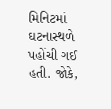મિનિટમાં ઘટનાસ્થળે પહોંચી ગઈ હતી. જોકે,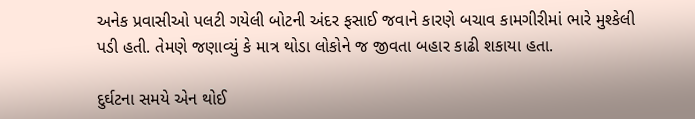અનેક પ્રવાસીઓ પલટી ગયેલી બોટની અંદર ફસાઈ જવાને કારણે બચાવ કામગીરીમાં ભારે મુશ્કેલી પડી હતી. તેમણે જણાવ્યું કે માત્ર થોડા લોકોને જ જીવતા બહાર કાઢી શકાયા હતા.

દુર્ઘટના સમયે એન થોઈ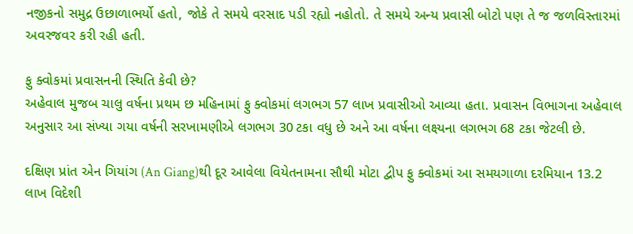નજીકનો સમુદ્ર ઉછાળાભર્યો હતો, જોકે તે સમયે વરસાદ પડી રહ્યો નહોતો. તે સમયે અન્ય પ્રવાસી બોટો પણ તે જ જળવિસ્તારમાં અવરજવર કરી રહી હતી.

ફુ ક્વોકમાં પ્રવાસનની સ્થિતિ કેવી છે?
અહેવાલ મુજબ ચાલુ વર્ષના પ્રથમ છ મહિનામાં ફુ ક્વોકમાં લગભગ 57 લાખ પ્રવાસીઓ આવ્યા હતા. પ્રવાસન વિભાગના અહેવાલ અનુસાર આ સંખ્યા ગયા વર્ષની સરખામણીએ લગભગ 30 ટકા વધુ છે અને આ વર્ષના લક્ષ્યના લગભગ 68 ટકા જેટલી છે.

દક્ષિણ પ્રાંત એન ગિયાંગ (An Giang)થી દૂર આવેલા વિયેતનામના સૌથી મોટા દ્વીપ ફુ ક્વોકમાં આ સમયગાળા દરમિયાન 13.2 લાખ વિદેશી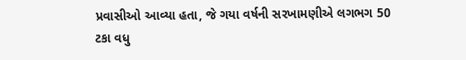પ્રવાસીઓ આવ્યા હતા, જે ગયા વર્ષની સરખામણીએ લગભગ 50 ટકા વધુ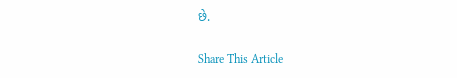છે.

Share This Article